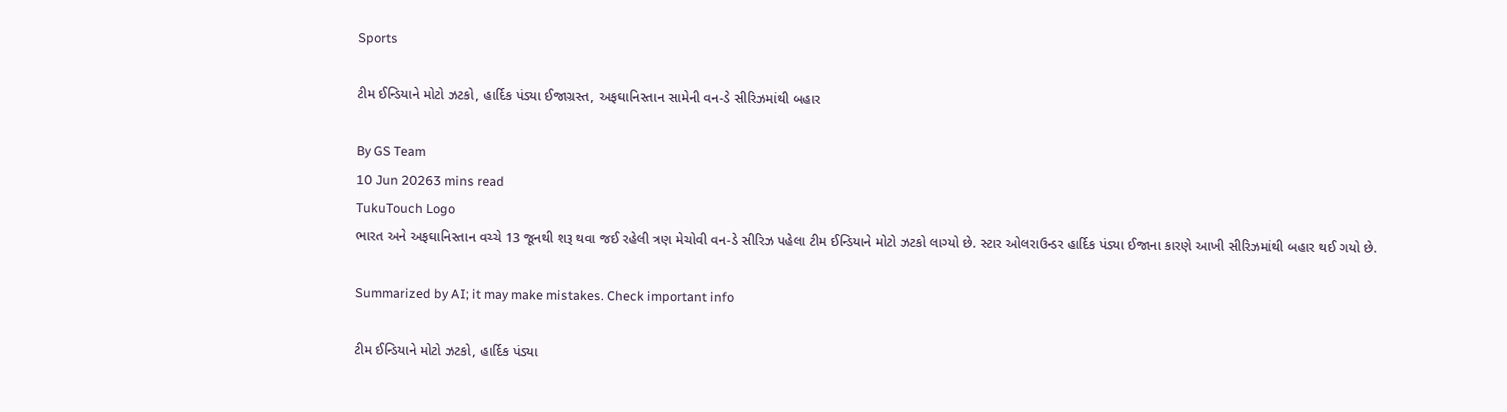Sports

ટીમ ઈન્ડિયાને મોટો ઝટકો, હાર્દિક પંડ્યા ઈજાગ્રસ્ત, અફઘાનિસ્તાન સામેની વન-ડે સીરિઝમાંથી બહાર

By GS Team
10 Jun 20263 mins read
TukuTouch Logo
ભારત અને અફઘાનિસ્તાન વચ્ચે 13 જૂનથી શરૂ થવા જઈ રહેલી ત્રણ મેચોવી વન-ડે સીરિઝ પહેલા ટીમ ઈન્ડિયાને મોટો ઝટકો લાગ્યો છે. સ્ટાર ઓલરાઉન્ડર હાર્દિક પંડ્યા ઈજાના કારણે આખી સીરિઝમાંથી બહાર થઈ ગયો છે.

Summarized by AI; it may make mistakes. Check important info

ટીમ ઈન્ડિયાને મોટો ઝટકો, હાર્દિક પંડ્યા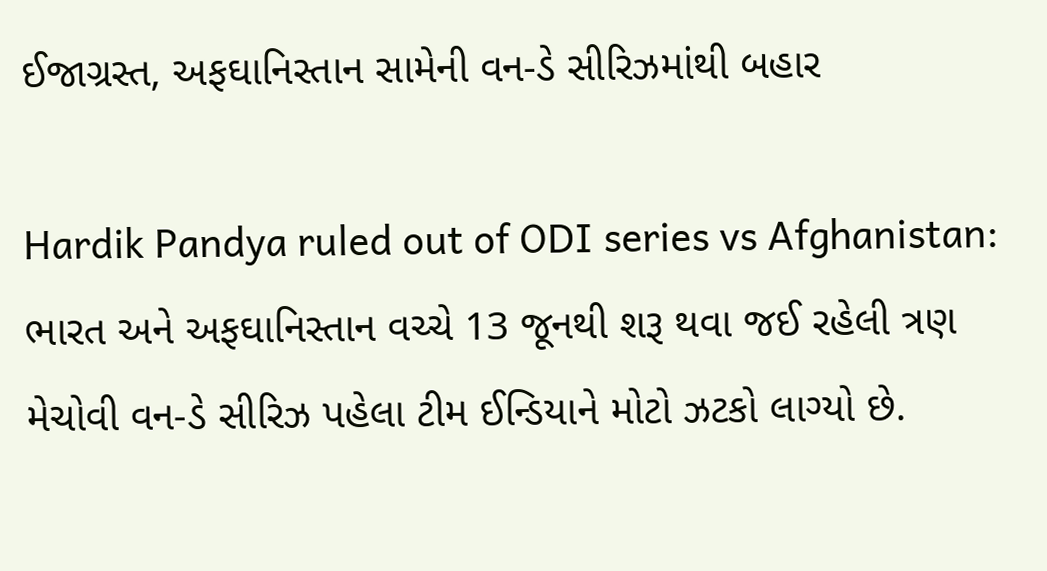ઈજાગ્રસ્ત, અફઘાનિસ્તાન સામેની વન-ડે સીરિઝમાંથી બહાર

Hardik Pandya ruled out of ODI series vs Afghanistan: ભારત અને અફઘાનિસ્તાન વચ્ચે 13 જૂનથી શરૂ થવા જઈ રહેલી ત્રણ મેચોવી વન-ડે સીરિઝ પહેલા ટીમ ઈન્ડિયાને મોટો ઝટકો લાગ્યો છે.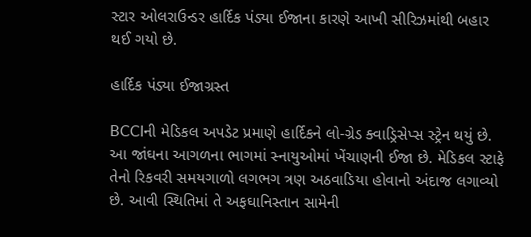સ્ટાર ઓલરાઉન્ડર હાર્દિક પંડ્યા ઈજાના કારણે આખી સીરિઝમાંથી બહાર થઈ ગયો છે.

હાર્દિક પંડ્યા ઈજાગ્રસ્ત

BCCIની મેડિકલ અપડેટ પ્રમાણે હાર્દિકને લો-ગ્રેડ ક્વાડ્રિસેપ્સ સ્ટ્રેન થયું છે. આ જાંઘના આગળના ભાગમાં સ્નાયુઓમાં ખેંચાણની ઈજા છે. મેડિકલ સ્ટાફે તેનો રિકવરી સમયગાળો લગભગ ત્રણ અઠવાડિયા હોવાનો અંદાજ લગાવ્યો છે. આવી સ્થિતિમાં તે અફઘાનિસ્તાન સામેની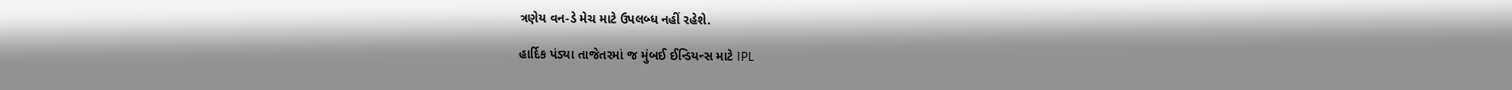ત્રણેય વન-ડે મેચ માટે ઉપલબ્ધ નહીં રહેશે.

હાર્દિક પંડ્યા તાજેતરમાં જ મુંબઈ ઈન્ડિયન્સ માટે IPL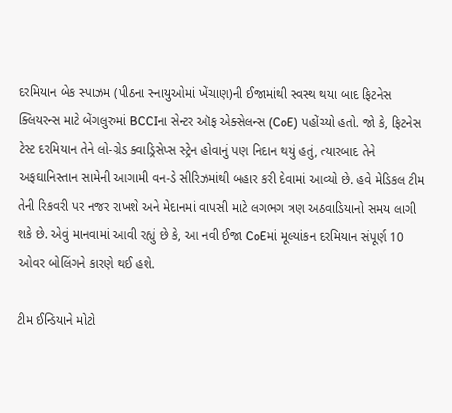દરમિયાન બેક સ્પાઝમ (પીઠના સ્નાયુઓમાં ખેંચાણ)ની ઈજામાંથી સ્વસ્થ થયા બાદ ફિટનેસ ક્લિયરન્સ માટે બેંગલુરુમાં BCCIના સેન્ટર ઑફ એક્સેલન્સ (CoE) પહોંચ્યો હતો. જો કે, ફિટનેસ ટેસ્ટ દરમિયાન તેને લો-ગ્રેડ ક્વાડ્રિસેપ્સ સ્ટ્રેન હોવાનું પણ નિદાન થયું હતું, ત્યારબાદ તેને અફઘાનિસ્તાન સામેની આગામી વન-ડે સીરિઝમાંથી બહાર કરી દેવામાં આવ્યો છે. હવે મેડિકલ ટીમ તેની રિકવરી પર નજર રાખશે અને મેદાનમાં વાપસી માટે લગભગ ત્રણ અઠવાડિયાનો સમય લાગી શકે છે. એવું માનવામાં આવી રહ્યું છે કે, આ નવી ઈજા CoEમાં મૂલ્યાંકન દરમિયાન સંપૂર્ણ 10 ઓવર બોલિંગને કારણે થઈ હશે.

ટીમ ઈન્ડિયાને મોટો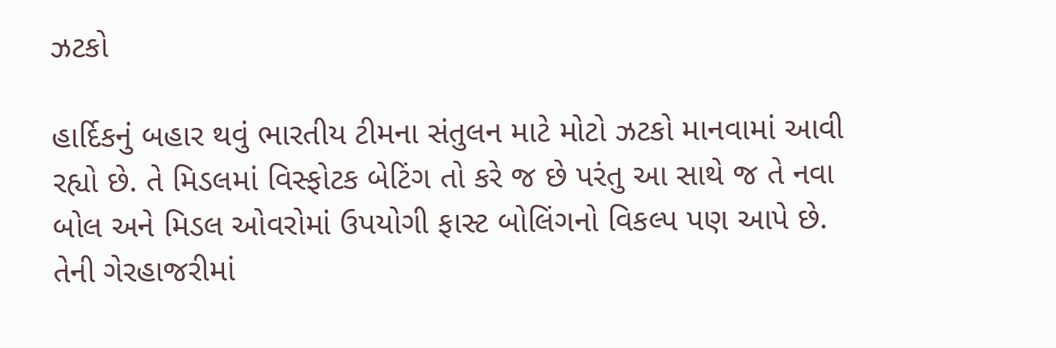ઝટકો

હાર્દિકનું બહાર થવું ભારતીય ટીમના સંતુલન માટે મોટો ઝટકો માનવામાં આવી રહ્યો છે. તે મિડલમાં વિસ્ફોટક બેટિંગ તો કરે જ છે પરંતુ આ સાથે જ તે નવા બોલ અને મિડલ ઓવરોમાં ઉપયોગી ફાસ્ટ બોલિંગનો વિકલ્પ પણ આપે છે. તેની ગેરહાજરીમાં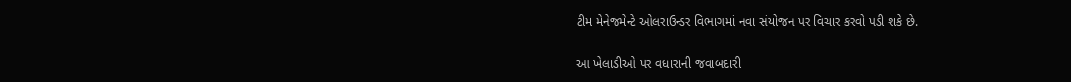ટીમ મેનેજમેન્ટે ઓલરાઉન્ડર વિભાગમાં નવા સંયોજન પર વિચાર કરવો પડી શકે છે.

આ ખેલાડીઓ પર વધારાની જવાબદારી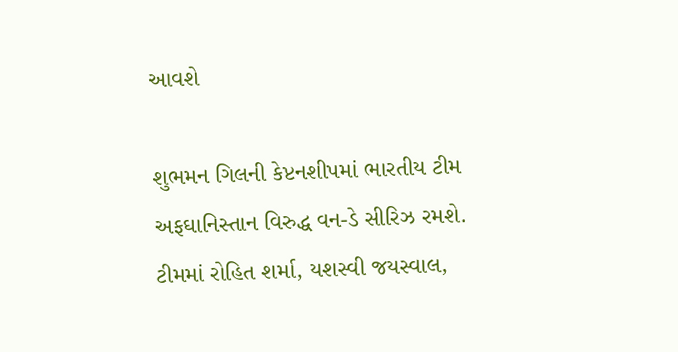આવશે

શુભમન ગિલની કેપ્ટનશીપમાં ભારતીય ટીમ અફઘાનિસ્તાન વિરુદ્ધ વન-ડે સીરિઝ રમશે. ટીમમાં રોહિત શર્મા, યશસ્વી જયસ્વાલ,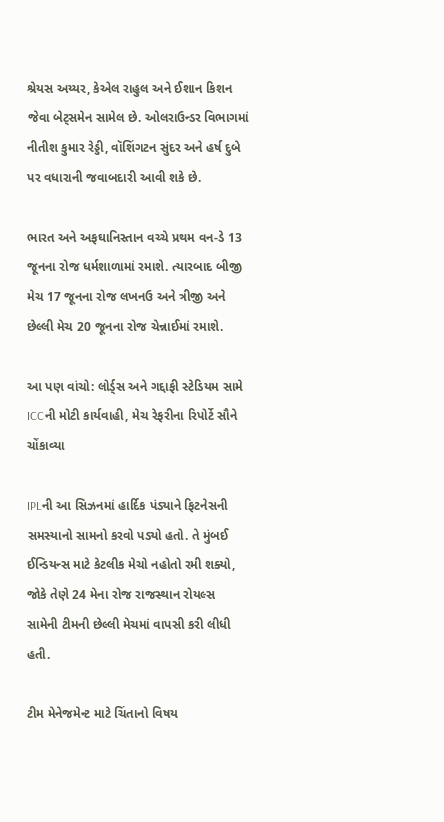શ્રેયસ અય્યર, કેએલ રાહુલ અને ઈશાન કિશન જેવા બેટ્સમેન સામેલ છે. ઓલરાઉન્ડર વિભાગમાં નીતીશ કુમાર રેડ્ડી, વૉશિંગટન સુંદર અને હર્ષ દુબે પર વધારાની જવાબદારી આવી શકે છે.

ભારત અને અફઘાનિસ્તાન વચ્ચે પ્રથમ વન-ડે 13 જૂનના રોજ ધર્મશાળામાં રમાશે. ત્યારબાદ બીજી મેચ 17 જૂનના રોજ લખનઉ અને ત્રીજી અને છેલ્લી મેચ 20 જૂનના રોજ ચેન્નાઈમાં રમાશે.

આ પણ વાંચો: લોર્ડ્સ અને ગદ્દાફી સ્ટેડિયમ સામે ICCની મોટી કાર્યવાહી, મેચ રેફરીના રિપોર્ટે સૌને ચોંકાવ્યા

IPLની આ સિઝનમાં હાર્દિક પંડ્યાને ફિટનેસની સમસ્યાનો સામનો કરવો પડ્યો હતો. તે મુંબઈ ઈન્ડિયન્સ માટે કેટલીક મેચો નહોતો રમી શક્યો, જોકે તેણે 24 મેના રોજ રાજસ્થાન રોયલ્સ સામેની ટીમની છેલ્લી મેચમાં વાપસી કરી લીધી હતી.

ટીમ મેનેજમેન્ટ માટે ચિંતાનો વિષય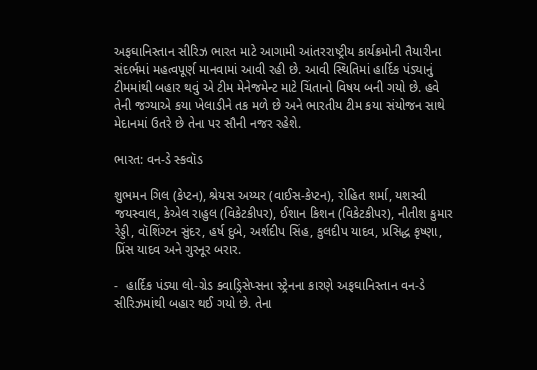અફઘાનિસ્તાન સીરિઝ ભારત માટે આગામી આંતરરાષ્ટ્રીય કાર્યક્રમોની તૈયારીના સંદર્ભમાં મહત્વપૂર્ણ માનવામાં આવી રહી છે. આવી સ્થિતિમાં હાર્દિક પંડ્યાનું ટીમમાંથી બહાર થવું એ ટીમ મેનેજમેન્ટ માટે ચિંતાનો વિષય બની ગયો છે. હવે તેની જગ્યાએ કયા ખેલાડીને તક મળે છે અને ભારતીય ટીમ કયા સંયોજન સાથે મેદાનમાં ઉતરે છે તેના પર સૌની નજર રહેશે.

ભારત: વન-ડે સ્કવૉડ

શુભમન ગિલ (કેપ્ટન), શ્રેયસ અય્યર (વાઈસ-કેપ્ટન), રોહિત શર્મા, યશસ્વી જયસ્વાલ, કેએલ રાહુલ (વિકેટકીપર), ઈશાન કિશન (વિકેટકીપર), નીતીશ કુમાર રેડ્ડી, વૉશિંગ્ટન સુંદર, હર્ષ દુબે, અર્શદીપ સિંહ, કુલદીપ યાદવ, પ્રસિદ્ધ કૃષ્ણા, પ્રિંસ યાદવ અને ગુરનૂર બરાર.

-  હાર્દિક પંડ્યા લો-ગ્રેડ ક્વાડ્રિસેપ્સના સ્ટ્રેનના કારણે અફઘાનિસ્તાન વન-ડે સીરિઝમાંથી બહાર થઈ ગયો છે. તેના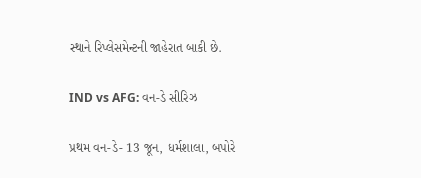સ્થાને રિપ્લેસમેન્ટની જાહેરાત બાકી છે.

IND vs AFG: વન-ડે સીરિઝ

પ્રથમ વન-ડે- 13 જૂન, ધર્મશાલા, બપોરે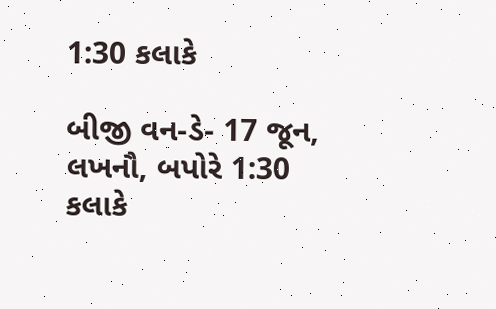1:30 કલાકે

બીજી વન-ડે- 17 જૂન, લખનૌ, બપોરે 1:30 કલાકે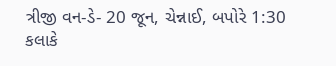ત્રીજી વન-ડે- 20 જૂન, ચેન્નાઈ, બપોરે 1:30 કલાકે